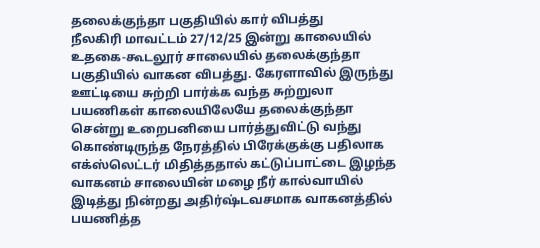தலைக்குந்தா பகுதியில் கார் விபத்து
நீலகிரி மாவட்டம் 27/12/25 இன்று காலையில் உதகை-கூடலூர் சாலையில் தலைக்குந்தா பகுதியில் வாகன விபத்து. கேரளாவில் இருந்து ஊட்டியை சுற்றி பார்க்க வந்த சுற்றுலா பயணிகள் காலையிலேயே தலைக்குந்தா சென்று உறைபனியை பார்த்துவிட்டு வந்து கொண்டிருந்த நேரத்தில் பிரேக்குக்கு பதிலாக எக்ஸ்லெட்டர் மிதித்ததால் கட்டுப்பாட்டை இழந்த வாகனம் சாலையின் மழை நீர் கால்வாயில் இடித்து நின்றது அதிர்ஷ்டவசமாக வாகனத்தில் பயணித்த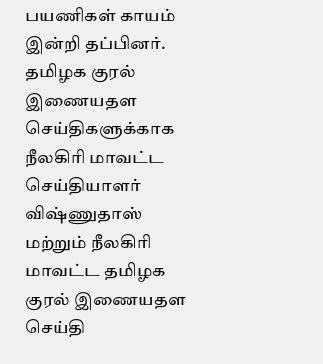பயணிகள் காயம் இன்றி தப்பினர்.
தமிழக குரல் இணையதள செய்திகளுக்காக நீலகிரி மாவட்ட செய்தியாளர் விஷ்ணுதாஸ் மற்றும் நீலகிரி மாவட்ட தமிழக குரல் இணையதள செய்தி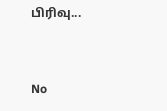பிரிவு...


No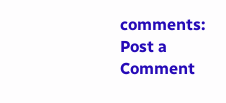comments:
Post a Comment